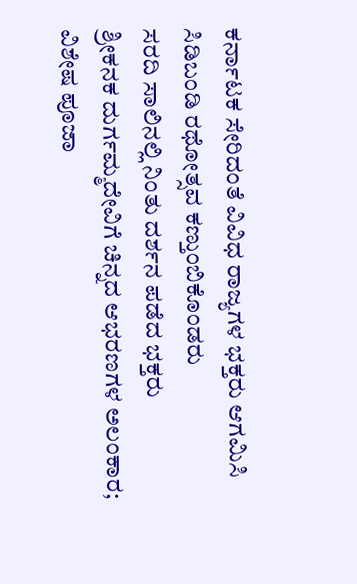ಕರ್ನಾಟಕ ಸೇರಿದಂತೆ ವಿವಿಧ ರಾಜ್ಯಗಳ ಭಕ್ತರು ಆಗಮಿಸಿ ಸಿಡಿಬಂಡಿ ರಥೋತ್ಸವ ಕಣ್ತುಂಬಿಕೊಂಡರು
ಸರದಿ ಸಾಲಿನಲ್ಲಿ ನಿಂತು ದರ್ಶನ ಪಡೆದ ಭಕ್ತರು
ಶ್ರೀಕನಕ ದುರ್ಗಮ್ಮದೇವಿಗೆ ಚಿನ್ನದ ಆಭರಣಗಳ ಅಲಂಕಾರ; ವಿಶೇಷ ಪೂಜಾ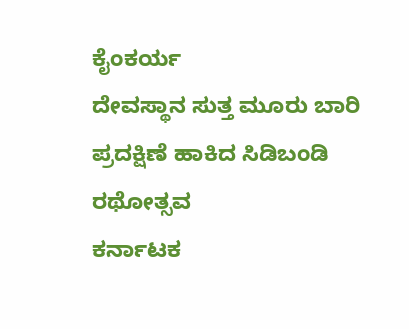ಕೈಂಕರ್ಯ
ದೇವಸ್ಥಾನ ಸುತ್ತ ಮೂರು ಬಾರಿ ಪ್ರದಕ್ಷಿಣೆ ಹಾಕಿದ ಸಿಡಿಬಂಡಿ ರಥೋತ್ಸವ
ಕರ್ನಾಟಕ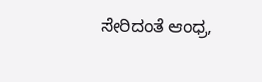ಸೇರಿದಂತೆ ಆಂಧ್ರ,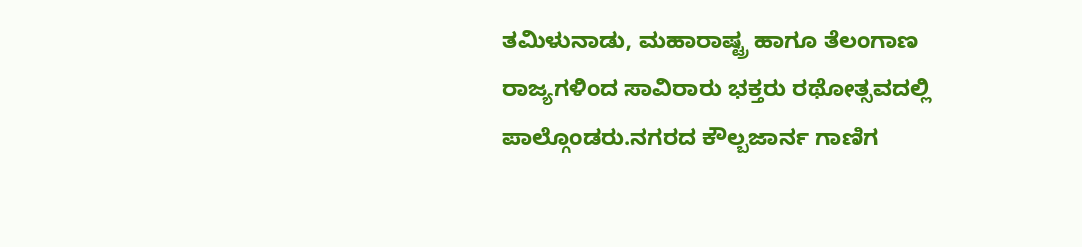ತಮಿಳುನಾಡು, ಮಹಾರಾಷ್ಟ್ರ ಹಾಗೂ ತೆಲಂಗಾಣ ರಾಜ್ಯಗಳಿಂದ ಸಾವಿರಾರು ಭಕ್ತರು ರಥೋತ್ಸವದಲ್ಲಿ ಪಾಲ್ಗೊಂಡರು.ನಗರದ ಕೌಲ್ಬಜಾರ್ನ ಗಾಣಿಗ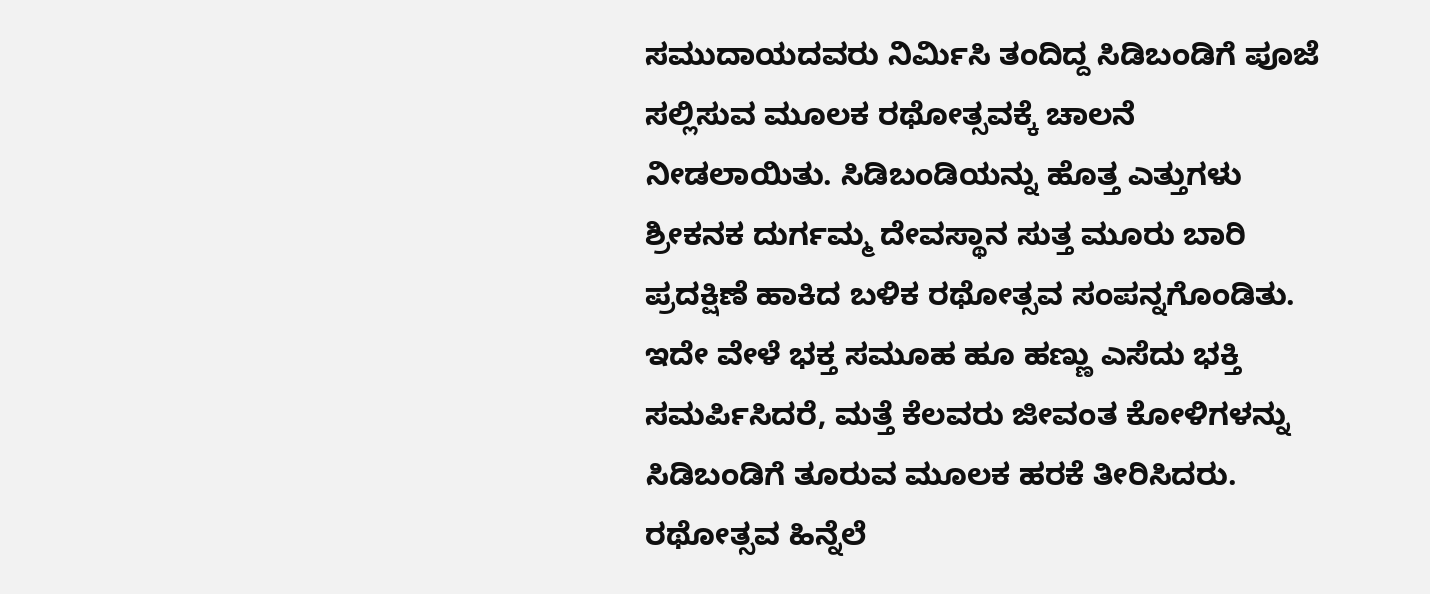ಸಮುದಾಯದವರು ನಿರ್ಮಿಸಿ ತಂದಿದ್ದ ಸಿಡಿಬಂಡಿಗೆ ಪೂಜೆ ಸಲ್ಲಿಸುವ ಮೂಲಕ ರಥೋತ್ಸವಕ್ಕೆ ಚಾಲನೆ ನೀಡಲಾಯಿತು. ಸಿಡಿಬಂಡಿಯನ್ನು ಹೊತ್ತ ಎತ್ತುಗಳು ಶ್ರೀಕನಕ ದುರ್ಗಮ್ಮ ದೇವಸ್ಥಾನ ಸುತ್ತ ಮೂರು ಬಾರಿ ಪ್ರದಕ್ಷಿಣೆ ಹಾಕಿದ ಬಳಿಕ ರಥೋತ್ಸವ ಸಂಪನ್ನಗೊಂಡಿತು. ಇದೇ ವೇಳೆ ಭಕ್ತ ಸಮೂಹ ಹೂ ಹಣ್ಣು ಎಸೆದು ಭಕ್ತಿ ಸಮರ್ಪಿಸಿದರೆ, ಮತ್ತೆ ಕೆಲವರು ಜೀವಂತ ಕೋಳಿಗಳನ್ನು ಸಿಡಿಬಂಡಿಗೆ ತೂರುವ ಮೂಲಕ ಹರಕೆ ತೀರಿಸಿದರು.
ರಥೋತ್ಸವ ಹಿನ್ನೆಲೆ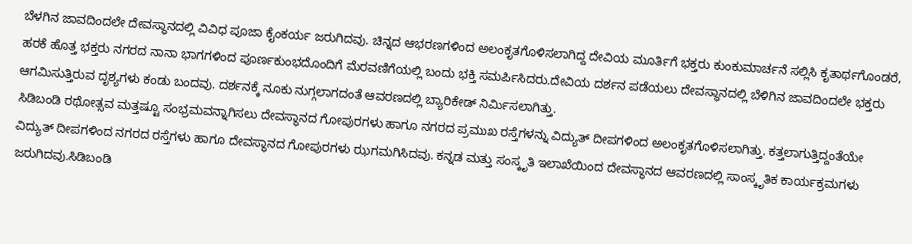ಬೆಳಗಿನ ಜಾವದಿಂದಲೇ ದೇವಸ್ಥಾನದಲ್ಲಿ ವಿವಿಧ ಪೂಜಾ ಕೈಂಕರ್ಯ ಜರುಗಿದವು. ಚಿನ್ನದ ಆಭರಣಗಳಿಂದ ಅಲಂಕೃತಗೊಳಿಸಲಾಗಿದ್ದ ದೇವಿಯ ಮೂರ್ತಿಗೆ ಭಕ್ತರು ಕುಂಕುಮಾರ್ಚನೆ ಸಲ್ಲಿಸಿ ಕೃತಾರ್ಥಗೊಂಡರೆ, ಹರಕೆ ಹೊತ್ತ ಭಕ್ತರು ನಗರದ ನಾನಾ ಭಾಗಗಳಿಂದ ಪೂರ್ಣಕುಂಭದೊಂದಿಗೆ ಮೆರವಣಿಗೆಯಲ್ಲಿ ಬಂದು ಭಕ್ತಿ ಸಮರ್ಪಿಸಿದರು.ದೇವಿಯ ದರ್ಶನ ಪಡೆಯಲು ದೇವಸ್ಥಾನದಲ್ಲಿ ಬೆಳಿಗಿನ ಜಾವದಿಂದಲೇ ಭಕ್ತರು ಆಗಮಿಸುತ್ತಿರುವ ದೃಶ್ಯಗಳು ಕಂಡು ಬಂದವು. ದರ್ಶನಕ್ಕೆ ನೂಕು ನುಗ್ಗಲಾಗದಂತೆ ಆವರಣದಲ್ಲಿ ಬ್ಯಾರಿಕೇಡ್ ನಿರ್ಮಿಸಲಾಗಿತ್ತು.
ಸಿಡಿಬಂಡಿ ರಥೋತ್ಸವ ಮತ್ತಷ್ಟೂ ಸಂಭ್ರಮವನ್ನಾಗಿಸಲು ದೇವಸ್ಥಾನದ ಗೋಪುರಗಳು ಹಾಗೂ ನಗರದ ಪ್ರಮುಖ ರಸ್ತೆಗಳನ್ನು ವಿದ್ಯುತ್ ದೀಪಗಳಿಂದ ಅಲಂಕೃತಗೊಳಿಸಲಾಗಿತ್ತು. ಕತ್ತಲಾಗುತ್ತಿದ್ದಂತೆಯೇ ವಿದ್ಯುತ್ ದೀಪಗಳಿಂದ ನಗರದ ರಸ್ತೆಗಳು ಹಾಗೂ ದೇವಸ್ಥಾನದ ಗೋಪುರಗಳು ಝಗಮಗಿಸಿದವು. ಕನ್ನಡ ಮತ್ತು ಸಂಸ್ಕೃತಿ ಇಲಾಖೆಯಿಂದ ದೇವಸ್ಥಾನದ ಆವರಣದಲ್ಲಿ ಸಾಂಸ್ಕೃತಿಕ ಕಾರ್ಯಕ್ರಮಗಳು ಜರುಗಿದವು.ಸಿಡಿಬಂಡಿ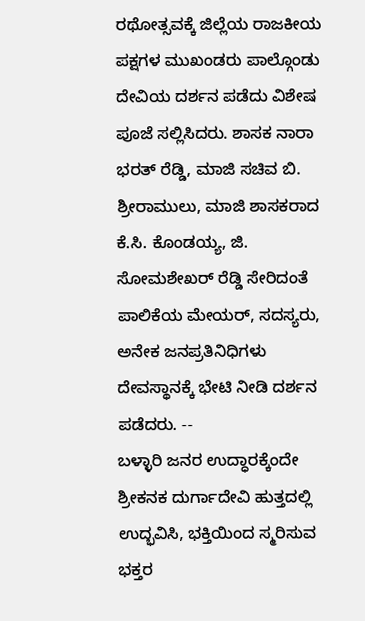ರಥೋತ್ಸವಕ್ಕೆ ಜಿಲ್ಲೆಯ ರಾಜಕೀಯ ಪಕ್ಷಗಳ ಮುಖಂಡರು ಪಾಲ್ಗೊಂಡು ದೇವಿಯ ದರ್ಶನ ಪಡೆದು ವಿಶೇಷ ಪೂಜೆ ಸಲ್ಲಿಸಿದರು. ಶಾಸಕ ನಾರಾ ಭರತ್ ರೆಡ್ಡಿ, ಮಾಜಿ ಸಚಿವ ಬಿ. ಶ್ರೀರಾಮುಲು, ಮಾಜಿ ಶಾಸಕರಾದ ಕೆ.ಸಿ. ಕೊಂಡಯ್ಯ, ಜಿ. ಸೋಮಶೇಖರ್ ರೆಡ್ಡಿ ಸೇರಿದಂತೆ ಪಾಲಿಕೆಯ ಮೇಯರ್, ಸದಸ್ಯರು, ಅನೇಕ ಜನಪ್ರತಿನಿಧಿಗಳು ದೇವಸ್ಥಾನಕ್ಕೆ ಭೇಟಿ ನೀಡಿ ದರ್ಶನ ಪಡೆದರು. --
ಬಳ್ಳಾರಿ ಜನರ ಉದ್ಧಾರಕ್ಕೆಂದೇ ಶ್ರೀಕನಕ ದುರ್ಗಾದೇವಿ ಹುತ್ತದಲ್ಲಿ ಉದ್ಭವಿಸಿ, ಭಕ್ತಿಯಿಂದ ಸ್ಮರಿಸುವ ಭಕ್ತರ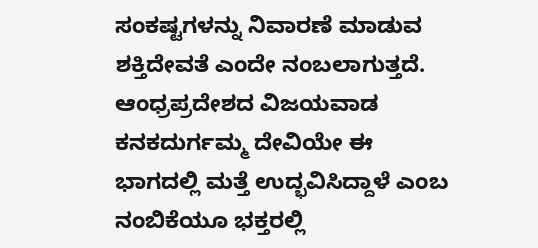ಸಂಕಷ್ಟಗಳನ್ನು ನಿವಾರಣೆ ಮಾಡುವ ಶಕ್ತಿದೇವತೆ ಎಂದೇ ನಂಬಲಾಗುತ್ತದೆ. ಆಂಧ್ರಪ್ರದೇಶದ ವಿಜಯವಾಡ ಕನಕದುರ್ಗಮ್ಮ ದೇವಿಯೇ ಈ ಭಾಗದಲ್ಲಿ ಮತ್ತೆ ಉದ್ಭವಿಸಿದ್ದಾಳೆ ಎಂಬ ನಂಬಿಕೆಯೂ ಭಕ್ತರಲ್ಲಿ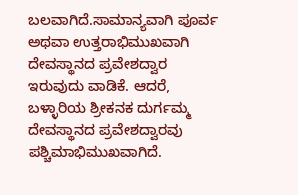ಬಲವಾಗಿದೆ.ಸಾಮಾನ್ಯವಾಗಿ ಪೂರ್ವ ಅಥವಾ ಉತ್ತರಾಭಿಮುಖವಾಗಿ ದೇವಸ್ಥಾನದ ಪ್ರವೇಶದ್ವಾರ ಇರುವುದು ವಾಡಿಕೆ. ಆದರೆ, ಬಳ್ಳಾರಿಯ ಶ್ರೀಕನಕ ದುರ್ಗಮ್ಮ ದೇವಸ್ಥಾನದ ಪ್ರವೇಶದ್ವಾರವು ಪಶ್ಚಿಮಾಭಿಮುಖವಾಗಿದೆ.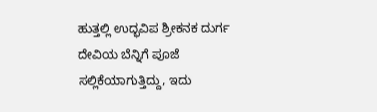ಹುತ್ತಲ್ಲಿ ಉದ್ಭವಿಪ ಶ್ರೀಕನಕ ದುರ್ಗ ದೇವಿಯ ಬೆನ್ನಿಗೆ ಪೂಜೆ ಸಲ್ಲಿಕೆಯಾಗುತ್ತಿದ್ದು, ಇದು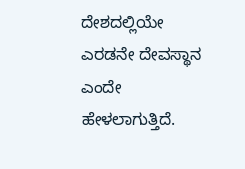ದೇಶದಲ್ಲಿಯೇ ಎರಡನೇ ದೇವಸ್ಥಾನ ಎಂದೇ ಹೇಳಲಾಗುತ್ತಿದೆ.